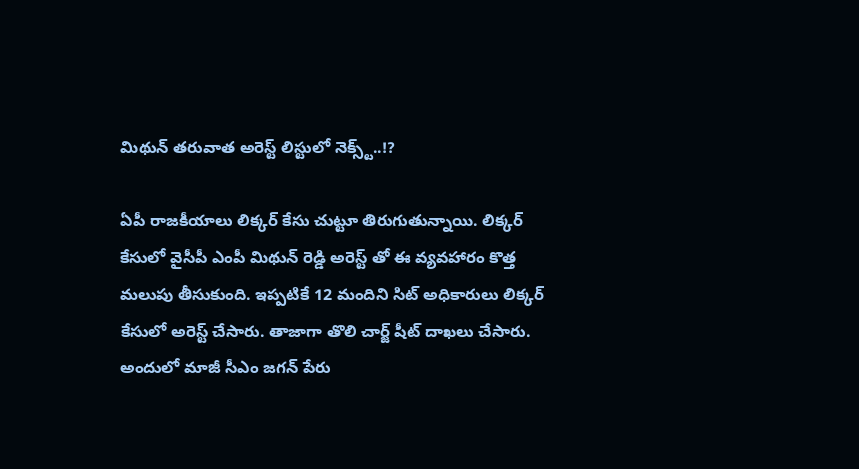మిథున్ తరువాత అరెస్ట్ లిస్టులో నెక్స్ట్..!?

ఏపీ రాజకీయాలు లిక్కర్ కేసు చుట్టూ తిరుగుతున్నాయి. లిక్కర్ కేసులో వైసీపీ ఎంపీ మిథున్ రెడ్డి అరెస్ట్ తో ఈ వ్యవహారం కొత్త మలుపు తీసుకుంది. ఇప్పటికే 12 మందిని సిట్ అధికారులు లిక్కర్ కేసులో అరెస్ట్ చేసారు. తాజాగా తొలి చార్జ్ షీట్ దాఖలు చేసారు. అందులో మాజీ సీఎం జగన్ పేరు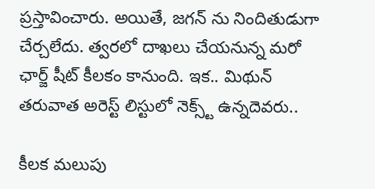ప్రస్తావించారు. అయితే, జగన్ ను నిందితుడుగా చేర్చలేదు. త్వరలో దాఖలు చేయనున్న మరో ఛార్జ్ షీట్ కీలకం కానుంది. ఇక.. మిథున్ తరువాత అరెస్ట్ లిస్టులో నెక్స్ట్ ఉన్నదెవరు..

కీలక మలుపు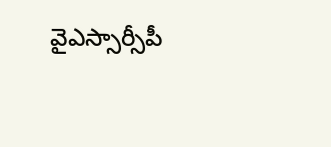వైఎస్సార్సీపీ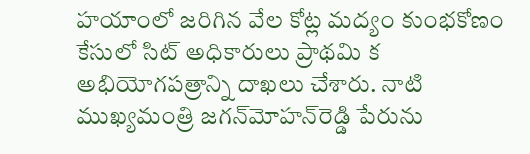హయాంలో జరిగిన వేల కోట్ల మద్యం కుంభకోణం కేసులో సిట్‌ అధికారులు ప్రాథమి క అభియోగపత్రాన్ని దాఖలు చేశారు. నాటి ముఖ్యమంత్రి జగన్‌మోహన్‌రెడ్డి పేరును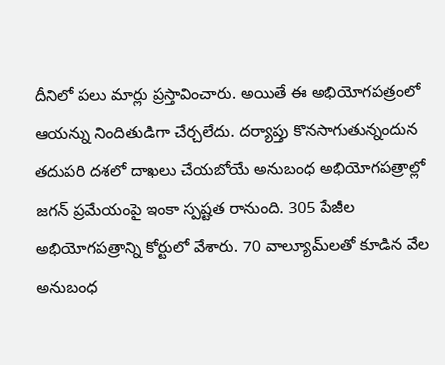దీనిలో పలు మార్లు ప్రస్తావించారు. అయితే ఈ అభియోగపత్రంలో ఆయన్ను నిందితుడిగా చేర్చలేదు. దర్యాప్తు కొనసాగుతున్నందున తదుపరి దశలో దాఖలు చేయబోయే అనుబంధ అభియోగపత్రాల్లో జగన్‌ ప్రమేయంపై ఇంకా స్పష్టత రానుంది. 305 పేజీల అభియోగపత్రాన్ని కోర్టులో వేశారు. 70 వాల్యూమ్‌లతో కూడిన వేల అనుబంధ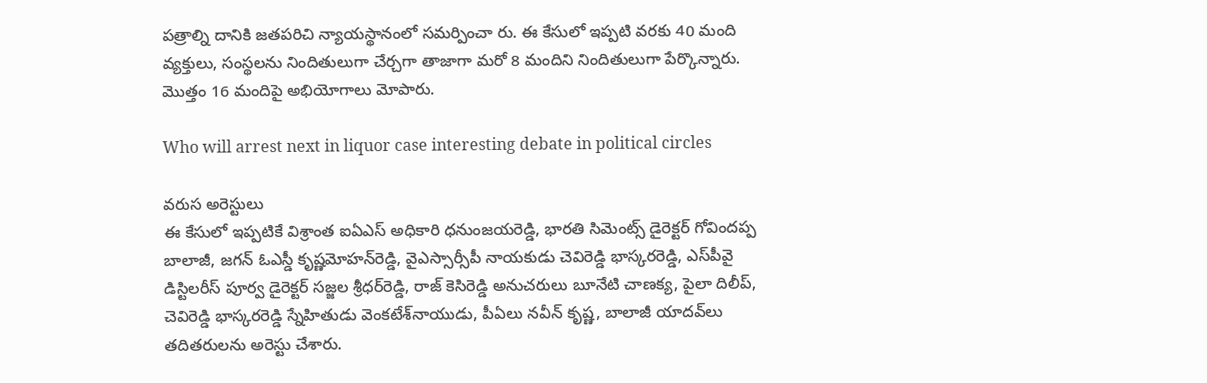పత్రాల్ని దానికి జతపరిచి న్యాయస్థానంలో సమర్పించా రు. ఈ కేసులో ఇప్పటి వరకు 40 మంది వ్యక్తులు, సంస్థలను నిందితులుగా చేర్చగా తాజాగా మరో 8 మందిని నిందితులుగా పేర్కొన్నారు. మొత్తం 16 మందిపై అభియోగాలు మోపారు.

Who will arrest next in liquor case interesting debate in political circles

వరుస అరెస్టులు
ఈ కేసులో ఇప్పటికే విశ్రాంత ఐఏఎస్‌ అధికారి ధనుంజయరెడ్డి, భారతి సిమెంట్స్‌ డైరెక్టర్‌ గోవిందప్ప బాలాజీ, జగన్‌ ఓఎస్డీ కృష్ణమోహన్‌రెడ్డి, వైఎస్సార్సీపీ నాయకుడు చెవిరెడ్డి భాస్కరరెడ్డి, ఎస్‌పీవై డిస్టిలరీస్‌ పూర్వ డైరెక్టర్‌ సజ్జల శ్రీధర్‌రెడ్డి, రాజ్‌ కెసిరెడ్డి అనుచరులు బూనేటి చాణక్య, పైలా దిలీప్, చెవిరెడ్డి భాస్కరరెడ్డి స్నేహితుడు వెంకటేశ్‌నాయుడు, పీఏలు నవీన్‌ కృష్ణ, బాలాజీ యాదవ్‌లు తదితరులను అరెస్టు చేశారు.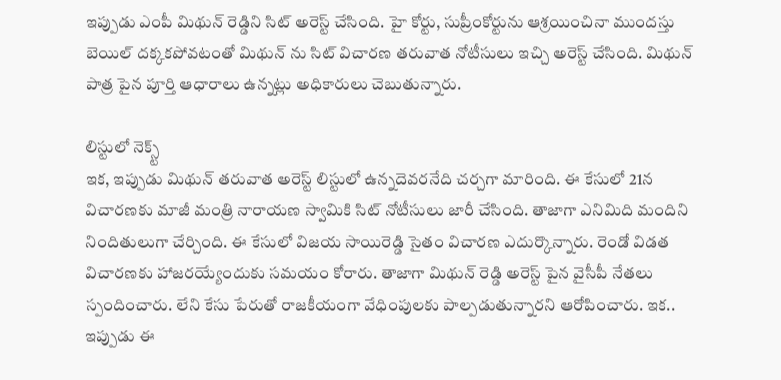ఇప్పుడు ఎంపీ మిథున్ రెడ్డిని సిట్ అరెస్ట్ చేసింది. హై కోర్టు, సుప్రీంకోర్టును ఆశ్రయించినా ముందస్తు బెయిల్ దక్కకపోవటంతో మిథున్ ను సిట్ విచారణ తరువాత నోటీసులు ఇచ్చి అరెస్ట్ చేసింది. మిథున్ పాత్ర పైన పూర్తి ఆధారాలు ఉన్నట్లు అధికారులు చెబుతున్నారు.

లిస్టులో నెక్స్ట్
ఇక, ఇప్పుడు మిథున్ తరువాత అరెస్ట్ లిస్టులో ఉన్నదెవరనేది చర్చగా మారింది. ఈ కేసులో 21న విచారణకు మాజీ మంత్రి నారాయణ స్వామికి సిట్ నోటీసులు జారీ చేసింది. తాజాగా ఎనిమిది మందిని నిందితులుగా చేర్చింది. ఈ కేసులో విజయ సాయిరెడ్డి సైతం విచారణ ఎదుర్కొన్నారు. రెండో విడత విచారణకు హాజరయ్యేందుకు సమయం కోరారు. తాజాగా మిథున్ రెడ్డి అరెస్ట్ పైన వైసీపీ నేతలు స్పందించారు. లేని కేసు పేరుతో రాజకీయంగా వేధింపులకు పాల్పడుతున్నారని ఆరోపించారు. ఇక.. ఇప్పుడు ఈ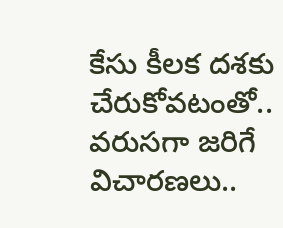కేసు కీలక దశకు చేరుకోవటంతో.. వరుసగా జరిగే విచారణలు..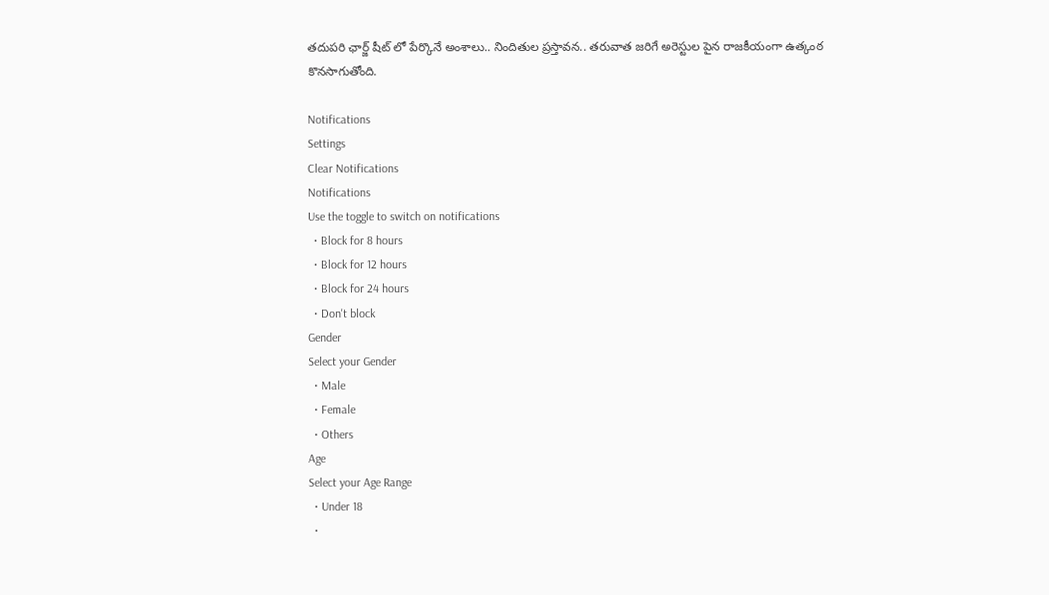తదుపరి ఛార్జ్ షీట్ లో పేర్కొనే అంశాలు.. నిందితుల ప్రస్తావన.. తరువాత జరిగే అరెస్టుల పైన రాజకీయంగా ఉత్కంఠ కొనసాగుతోంది.

Notifications
Settings
Clear Notifications
Notifications
Use the toggle to switch on notifications
  • Block for 8 hours
  • Block for 12 hours
  • Block for 24 hours
  • Don't block
Gender
Select your Gender
  • Male
  • Female
  • Others
Age
Select your Age Range
  • Under 18
  •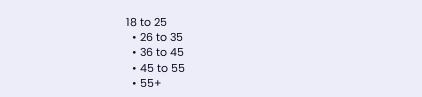18 to 25
  • 26 to 35
  • 36 to 45
  • 45 to 55
  • 55+